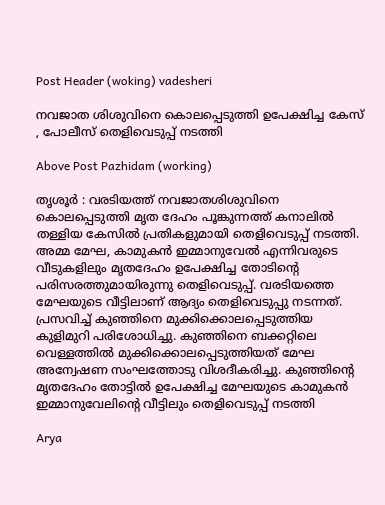Post Header (woking) vadesheri

നവജാത ശിശുവിനെ കൊലപ്പെടുത്തി ഉപേക്ഷിച്ച കേസ് , പോലീസ് തെളിവെടുപ്പ് നടത്തി

Above Post Pazhidam (working)

തൃശൂര്‍ : വരടിയത്ത് നവജാതശിശുവിനെ കൊലപ്പെടുത്തി മൃത ദേഹം പൂങ്കുന്നത്ത് കനാലിൽ തള്ളിയ കേസില്‍ പ്രതികളുമായി തെളിവെടുപ്പ് നടത്തി. അമ്മ മേഘ, കാമുകന്‍ ഇമ്മാനുവേല്‍ എന്നിവരുടെ വീടുകളിലും മൃതദേഹം ഉപേക്ഷിച്ച തോടിന്‍റെ പരിസരത്തുമായിരുന്നു തെളിവെടുപ്പ്. വരടിയത്തെ മേഘയുടെ വീട്ടിലാണ് ആദ്യം തെളിവെടുപ്പു നടന്നത്.
പ്രസവിച്ച് കുഞ്ഞിനെ മുക്കിക്കൊലപ്പെടുത്തിയ കുളിമുറി പരിശോധിച്ചു. കുഞ്ഞിനെ ബക്കറ്റിലെ വെള്ളത്തിൽ മുക്കിക്കൊലപ്പെടുത്തിയത് മേഘ അന്വേഷണ സംഘത്തോടു വിശദീകരിച്ചു. കുഞ്ഞിൻ്റെ മൃതദേഹം തോട്ടിൽ ഉപേക്ഷിച്ച മേഘയുടെ കാമുകൻ ഇമ്മാനുവേലിന്‍റെ വീട്ടിലും തെളിവെടുപ്പ് നടത്തി

Arya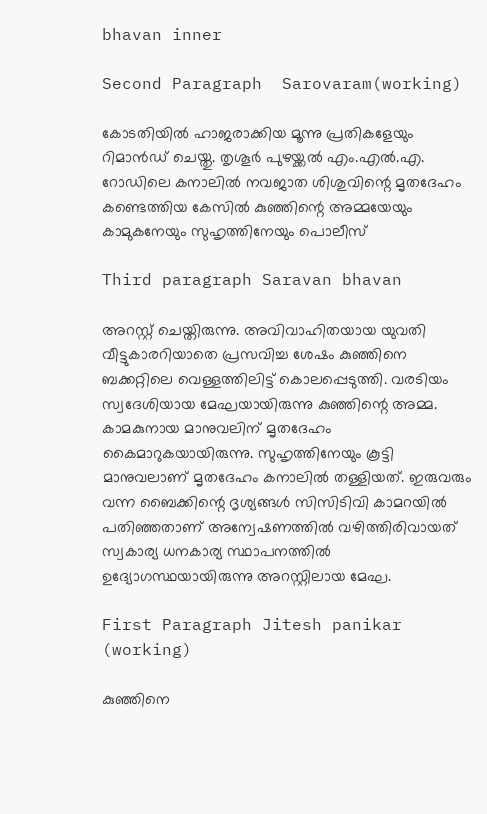bhavan inner

Second Paragraph  Sarovaram(working)

കോടതിയില്‍ ഹാജരാക്കിയ മൂന്നു പ്രതികളേയും റിമാന്‍ഡ് ചെയ്തു. തൃശൂര്‍ പുഴയ്ക്കല്‍ എം.എല്‍.എ. റോഡിലെ കനാലില്‍ നവജാത ശിശുവിന്റെ മൃതദേഹം കണ്ടെത്തിയ കേസില്‍ കുഞ്ഞിന്റെ അമ്മയേയും കാമുകനേയും സുഹൃത്തിനേയും പൊലീസ്

Third paragraph Saravan bhavan

അറസ്റ്റ് ചെയ്തിരുന്നു. അവിവാഹിതയായ യുവതി വീട്ടുകാരറിയാതെ പ്രസവിച്ച ശേഷം കുഞ്ഞിനെ ബക്കറ്റിലെ വെള്ളത്തിലിട്ട് കൊലപ്പെടുത്തി. വരടിയം സ്വദേശിയായ മേഘയായിരുന്നു കുഞ്ഞിന്റെ അമ്മ. കാമകുനായ മാനുവലിന് മൃതദേഹം കൈമാറുകയായിരുന്നു. സുഹൃത്തിനേയും കൂട്ടി മാനുവലാണ് മൃതദേഹം കനാലില്‍ തള്ളിയത്. ഇരുവരും വന്ന ബൈക്കിന്റെ ദൃശ്യങ്ങള്‍ സിസിടിവി കാമറയില്‍ പതിഞ്ഞതാണ് അന്വേഷണത്തില്‍ വഴിത്തിരിവായത് സ്വകാര്യ ധനകാര്യ സ്ഥാപനത്തില്‍ ഉദ്യോഗസ്ഥയായിരുന്നു അറസ്റ്റിലായ മേഘ.

First Paragraph Jitesh panikar (working)

കുഞ്ഞിനെ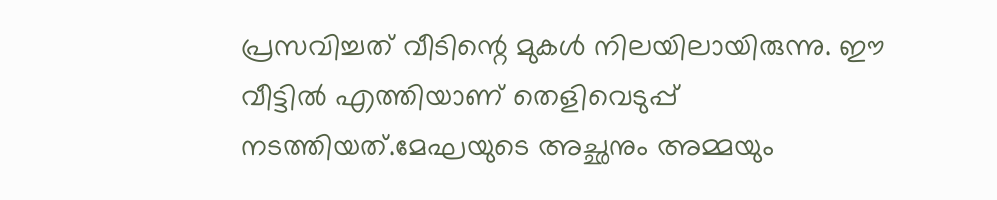പ്രസവിച്ചത് വീടിന്റെ മുകള്‍ നിലയിലായിരുന്നു. ഈ വീട്ടില്‍ എത്തിയാണ് തെളിവെടുപ്പ് നടത്തിയത്.മേഘയുടെ അച്ഛനും അമ്മയും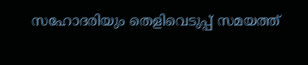സഹോദരിയും തെളിവെടുപ്പ് സമയത്ത്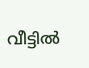വീട്ടില്‍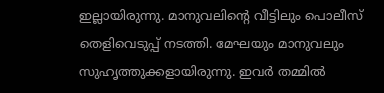ഇല്ലായിരുന്നു. മാനുവലിന്റെ വീട്ടിലും പൊലീസ് തെളിവെടുപ്പ് നടത്തി. മേഘയും മാനുവലും സുഹൃത്തുക്കളായിരുന്നു. ഇവർ തമ്മിൽ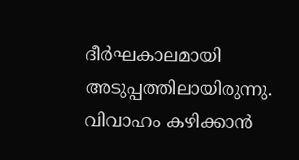ദീര്‍ഘകാലമായി അടുപ്പത്തിലായിരുന്നു. വിവാഹം കഴിക്കാന്‍‌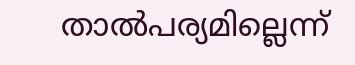താല്‍പര്യമില്ലെന്ന്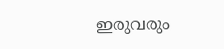ഇരുവരും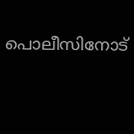പൊലീസിനോട്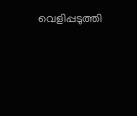വെളിപ്പടുത്തി